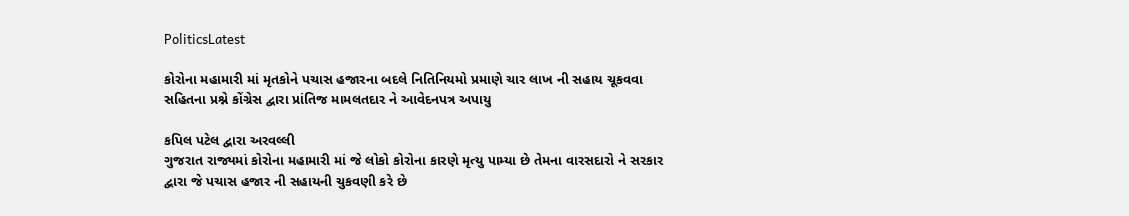PoliticsLatest

કોરોના મહામારી માં મૃતકોને પચાસ હજારના બદલે નિતિનિયમો પ્રમાણે ચાર લાખ ની સહાય ચૂકવવા સહિતના પ્રશ્ને કોંગ્રેસ દ્વારા પ્રાંતિજ મામલતદાર ને આવેદનપત્ર અપાયુ

કપિલ પટેલ દ્વારા અરવલ્લી
ગુજરાત રાજ્યમાં કોરોના મહામારી માં જે લોકો કોરોના કારણે મૃત્યુ પામ્યા છે તેમના વારસદારો ને સરકાર દ્વારા જે પચાસ હજાર ની સહાયની ચુકવણી કરે છે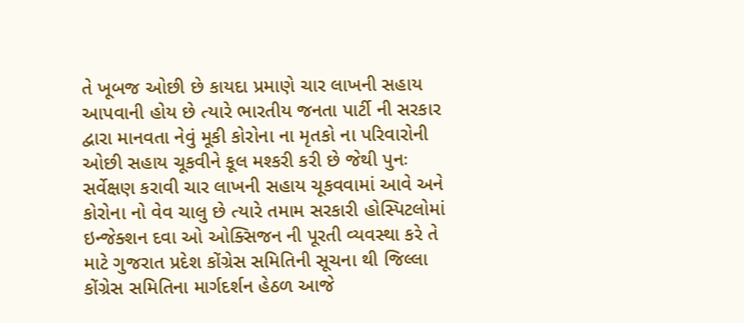તે ખૂબજ ઓછી છે કાયદા પ્રમાણે ચાર લાખની સહાય આપવાની હોય છે ત્યારે ભારતીય જનતા પાર્ટી ની સરકાર દ્વારા માનવતા નેવું મૂકી કોરોના ના મૃતકો ના પરિવારોની ઓછી સહાય ચૂકવીને કૂલ મશ્કરી કરી છે જેથી પુનઃ સર્વેક્ષણ કરાવી ચાર લાખની સહાય ચૂકવવામાં આવે અને કોરોના નો વેવ ચાલુ છે ત્યારે તમામ સરકારી હોસ્પિટલોમાં ઇન્જેક્શન દવા ઓ ઓક્સિજન ની પૂરતી વ્યવસ્થા કરે તે માટે ગુજરાત પ્રદેશ કોંગ્રેસ સમિતિની સૂચના થી જિલ્લા કોંગ્રેસ સમિતિના માર્ગદર્શન હેઠળ આજે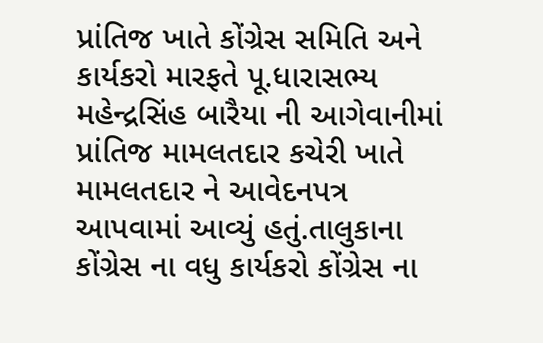પ્રાંતિજ ખાતે કોંગ્રેસ સમિતિ અને કાર્યકરો મારફતે પૂ.ધારાસભ્ય મહેન્દ્રસિંહ બારૈયા ની આગેવાનીમાં પ્રાંતિજ મામલતદાર કચેરી ખાતે મામલતદાર ને આવેદનપત્ર આપવામાં આવ્યું હતું.તાલુકાના કોંગ્રેસ ના વધુ કાર્યકરો કોંગ્રેસ ના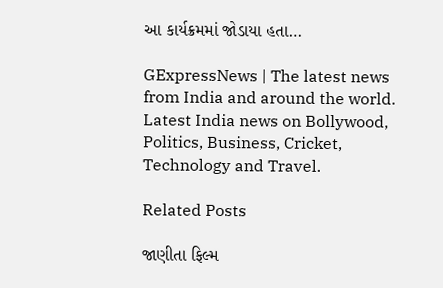આ કાર્યક્રમમાં જોડાયા હતા…

GExpressNews | The latest news from India and around the world. Latest India news on Bollywood, Politics, Business, Cricket, Technology and Travel.

Related Posts

જાણીતા ફિલ્મ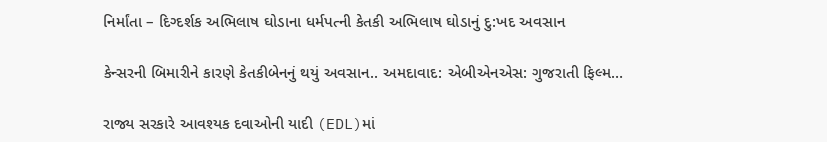નિર્માંતા – દિગ્દર્શક અભિલાષ ઘોડાના ધર્મપત્ની કેતકી અભિલાષ ઘોડાનું દુ:ખદ અવસાન

કેન્સરની બિમારીને કારણે કેતકીબેનનું થયું અવસાન.. અમદાવાદ: એબીએનએસ: ગુજરાતી ફિલ્મ…

રાજ્ય સરકારે આવશ્યક દવાઓની યાદી (EDL)માં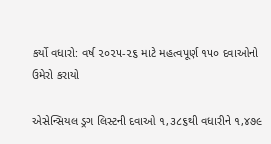કર્યો વધારો: વર્ષ ૨૦૨૫-૨૬ માટે મહત્વપૂર્ણ ૧૫૦ દવાઓનો ઉમેરો કરાયો

એસેન્સિયલ ડ્રગ લિસ્ટની દવાઓ ૧,૩૮૬થી વધારીને ૧,૪૭૯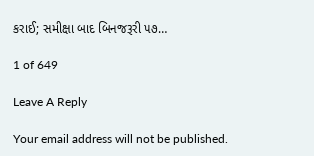કરાઈ; સમીક્ષા બાદ બિનજરૂરી ૫૭…

1 of 649

Leave A Reply

Your email address will not be published.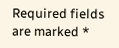Required fields are marked *